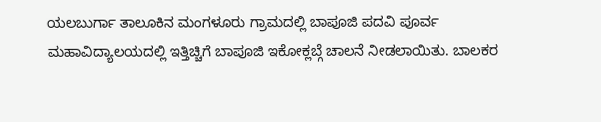ಯಲಬುರ್ಗಾ ತಾಲೂಕಿನ ಮಂಗಳೂರು ಗ್ರಾಮದಲ್ಲಿ ಬಾಪೂಜಿ ಪದವಿ ಪೂರ್ವ ಮಹಾವಿದ್ಯಾಲಯದಲ್ಲಿ ಇತ್ತಿಚ್ಚಿಗೆ ಬಾಪೂಜಿ ಇಕೋಕ್ಲಬ್ಗೆ ಚಾಲನೆ ನೀಡಲಾಯಿತು. ಬಾಲಕರ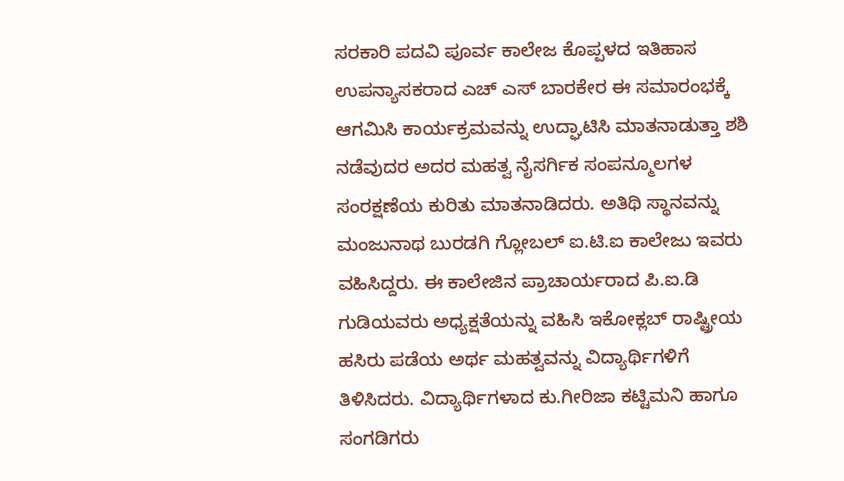ಸರಕಾರಿ ಪದವಿ ಪೂರ್ವ ಕಾಲೇಜ ಕೊಪ್ಪಳದ ಇತಿಹಾಸ ಉಪನ್ಯಾಸಕರಾದ ಎಚ್ ಎಸ್ ಬಾರಕೇರ ಈ ಸಮಾರಂಭಕ್ಕೆ ಆಗಮಿಸಿ ಕಾರ್ಯಕ್ರಮವನ್ನು ಉದ್ಘಾಟಿಸಿ ಮಾತನಾಡುತ್ತಾ ಶಶಿ ನಡೆವುದರ ಅದರ ಮಹತ್ವ ನೈಸರ್ಗಿಕ ಸಂಪನ್ಮೂಲಗಳ ಸಂರಕ್ಷಣೆಯ ಕುರಿತು ಮಾತನಾಡಿದರು. ಅತಿಥಿ ಸ್ಥಾನವನ್ನು ಮಂಜುನಾಥ ಬುರಡಗಿ ಗ್ಲೋಬಲ್ ಐ.ಟಿ.ಐ ಕಾಲೇಜು ಇವರು ವಹಿಸಿದ್ದರು. ಈ ಕಾಲೇಜಿನ ಪ್ರಾಚಾರ್ಯರಾದ ಪಿ.ಐ.ಡಿ ಗುಡಿಯವರು ಅಧ್ಯಕ್ಷತೆಯನ್ನು ವಹಿಸಿ ಇಕೋಕ್ಲಬ್ ರಾಷ್ಟ್ರೀಯ ಹಸಿರು ಪಡೆಯ ಅರ್ಥ ಮಹತ್ವವನ್ನು ವಿದ್ಯಾರ್ಥಿಗಳಿಗೆ ತಿಳಿಸಿದರು. ವಿದ್ಯಾರ್ಥಿಗಳಾದ ಕು.ಗೀರಿಜಾ ಕಟ್ಟಿಮನಿ ಹಾಗೂ ಸಂಗಡಿಗರು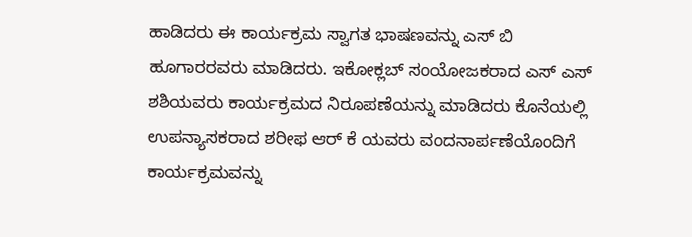ಹಾಡಿದರು ಈ ಕಾರ್ಯಕ್ರಮ ಸ್ವಾಗತ ಭಾಷಣವನ್ನು ಎಸ್ ಬಿ ಹೂಗಾರರವರು ಮಾಡಿದರು. ಇಕೋಕ್ಲಬ್ ಸಂಯೋಜಕರಾದ ಎಸ್ ಎಸ್ ಶಶಿಯವರು ಕಾರ್ಯಕ್ರಮದ ನಿರೂಪಣೆಯನ್ನು ಮಾಡಿದರು ಕೊನೆಯಲ್ಲಿ ಉಪನ್ಯಾಸಕರಾದ ಶರೀಫ ಆರ್ ಕೆ ಯವರು ವಂದನಾರ್ಪಣೆಯೊಂದಿಗೆ ಕಾರ್ಯಕ್ರಮವನ್ನು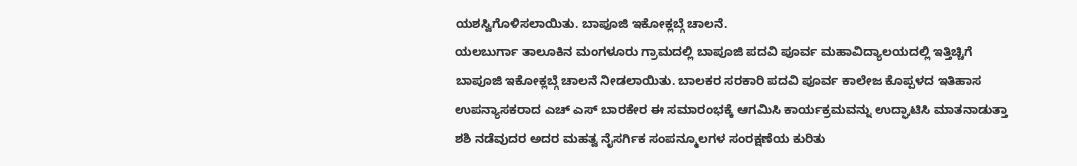ಯಶಸ್ವಿಗೊಳಿಸಲಾಯಿತು. ಬಾಪೂಜಿ ಇಕೋಕ್ಲಬ್ಗೆ ಚಾಲನೆ.
ಯಲಬುರ್ಗಾ ತಾಲೂಕಿನ ಮಂಗಳೂರು ಗ್ರಾಮದಲ್ಲಿ ಬಾಪೂಜಿ ಪದವಿ ಪೂರ್ವ ಮಹಾವಿದ್ಯಾಲಯದಲ್ಲಿ ಇತ್ತಿಚ್ಚಿಗೆ ಬಾಪೂಜಿ ಇಕೋಕ್ಲಬ್ಗೆ ಚಾಲನೆ ನೀಡಲಾಯಿತು. ಬಾಲಕರ ಸರಕಾರಿ ಪದವಿ ಪೂರ್ವ ಕಾಲೇಜ ಕೊಪ್ಪಳದ ಇತಿಹಾಸ ಉಪನ್ಯಾಸಕರಾದ ಎಚ್ ಎಸ್ ಬಾರಕೇರ ಈ ಸಮಾರಂಭಕ್ಕೆ ಆಗಮಿಸಿ ಕಾರ್ಯಕ್ರಮವನ್ನು ಉದ್ಘಾಟಿಸಿ ಮಾತನಾಡುತ್ತಾ ಶಶಿ ನಡೆವುದರ ಅದರ ಮಹತ್ವ ನೈಸರ್ಗಿಕ ಸಂಪನ್ಮೂಲಗಳ ಸಂರಕ್ಷಣೆಯ ಕುರಿತು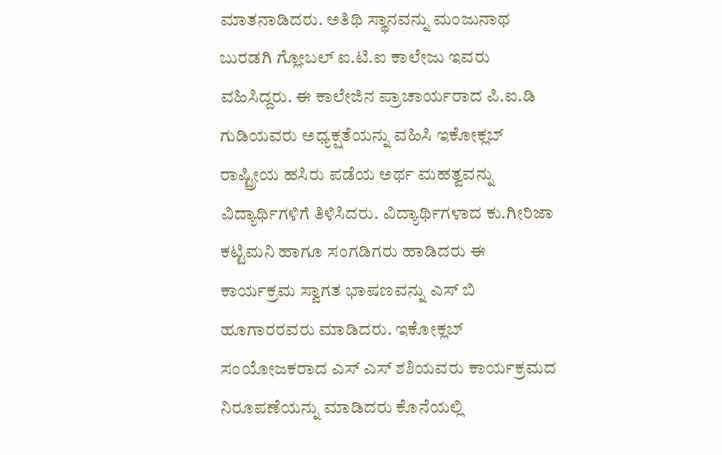ಮಾತನಾಡಿದರು. ಅತಿಥಿ ಸ್ಥಾನವನ್ನು ಮಂಜುನಾಥ ಬುರಡಗಿ ಗ್ಲೋಬಲ್ ಐ.ಟಿ.ಐ ಕಾಲೇಜು ಇವರು ವಹಿಸಿದ್ದರು. ಈ ಕಾಲೇಜಿನ ಪ್ರಾಚಾರ್ಯರಾದ ಪಿ.ಐ.ಡಿ ಗುಡಿಯವರು ಅಧ್ಯಕ್ಷತೆಯನ್ನು ವಹಿಸಿ ಇಕೋಕ್ಲಬ್ ರಾಷ್ಟ್ರೀಯ ಹಸಿರು ಪಡೆಯ ಅರ್ಥ ಮಹತ್ವವನ್ನು ವಿದ್ಯಾರ್ಥಿಗಳಿಗೆ ತಿಳಿಸಿದರು. ವಿದ್ಯಾರ್ಥಿಗಳಾದ ಕು.ಗೀರಿಜಾ ಕಟ್ಟಿಮನಿ ಹಾಗೂ ಸಂಗಡಿಗರು ಹಾಡಿದರು ಈ ಕಾರ್ಯಕ್ರಮ ಸ್ವಾಗತ ಭಾಷಣವನ್ನು ಎಸ್ ಬಿ ಹೂಗಾರರವರು ಮಾಡಿದರು. ಇಕೋಕ್ಲಬ್ ಸಂಯೋಜಕರಾದ ಎಸ್ ಎಸ್ ಶಶಿಯವರು ಕಾರ್ಯಕ್ರಮದ ನಿರೂಪಣೆಯನ್ನು ಮಾಡಿದರು ಕೊನೆಯಲ್ಲಿ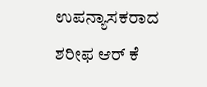ಉಪನ್ಯಾಸಕರಾದ ಶರೀಫ ಆರ್ ಕೆ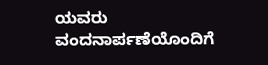ಯವರು ವಂದನಾರ್ಪಣೆಯೊಂದಿಗೆ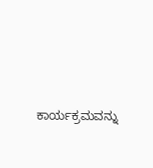ಕಾರ್ಯಕ್ರಮವನ್ನು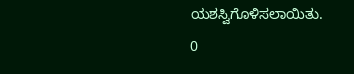ಯಶಸ್ವಿಗೊಳಿಸಲಾಯಿತು.
0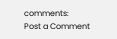comments:
Post a Comment